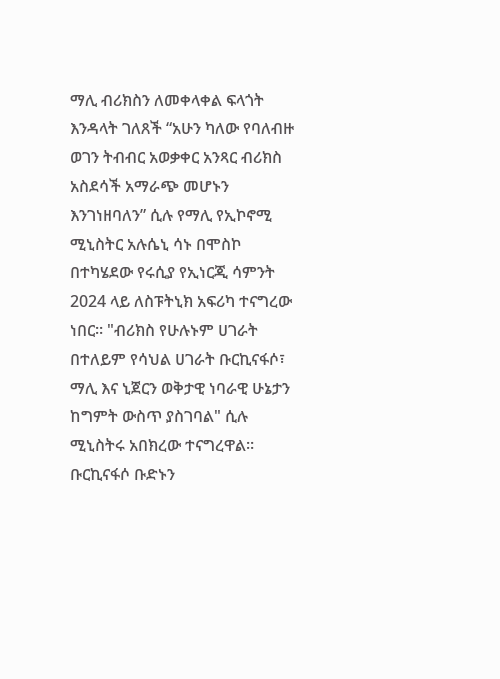ማሊ ብሪክስን ለመቀላቀል ፍላጎት እንዳላት ገለጸች “አሁን ካለው የባለብዙ ወገን ትብብር አወቃቀር አንጻር ብሪክስ አስደሳች አማራጭ መሆኑን እንገነዘባለን” ሲሉ የማሊ የኢኮኖሚ ሚኒስትር አሉሴኒ ሳኑ በሞስኮ በተካሄደው የሩሲያ የኢነርጂ ሳምንት 2024 ላይ ለስፑትኒክ አፍሪካ ተናግረው ነበር። "ብሪክስ የሁሉኑም ሀገራት በተለይም የሳህል ሀገራት ቡርኪናፋሶ፣ ማሊ እና ኒጀርን ወቅታዊ ነባራዊ ሁኔታን ከግምት ውስጥ ያስገባል" ሲሉ ሚኒስትሩ አበክረው ተናግረዋል። ቡርኪናፋሶ ቡድኑን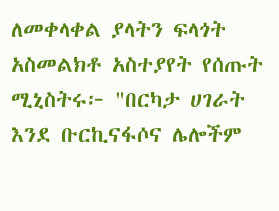ለመቀላቀል ያላትን ፍላጎት አስመልክቶ አስተያየት የሰጡት ሚኒስትሩ፦ "በርካታ ሀገራት እንደ ቡርኪናፋሶና ሌሎችም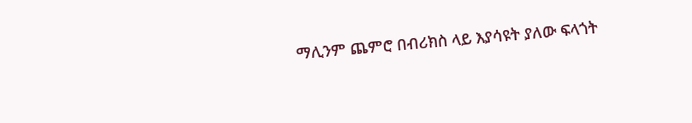ማሊንም ጨምሮ በብሪክስ ላይ እያሳዩት ያለው ፍላጎት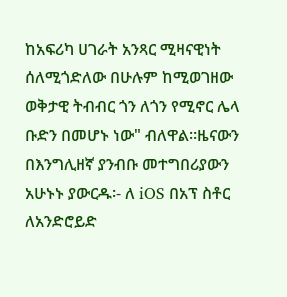ከአፍሪካ ሀገራት አንጻር ሚዛናዊነት ሰለሚጎድለው በሁሉም ከሚወገዘው ወቅታዊ ትብብር ጎን ለጎን የሚኖር ሌላ ቡድን በመሆኑ ነው" ብለዋል።ዜናውን በእንግሊዘኛ ያንብቡ መተግበሪያውን አሁኑኑ ያውርዱ፡- ለ iOS በአፕ ስቶር ለአንድሮይድ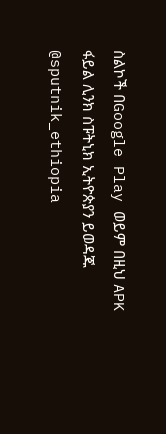ስልኮች በGoogle Play ወይም በዚህ APK ፋይል ሊንክ ስፑትኒክ ኢትዮጵያን ይወዳጁ @sputnik_ethiopia